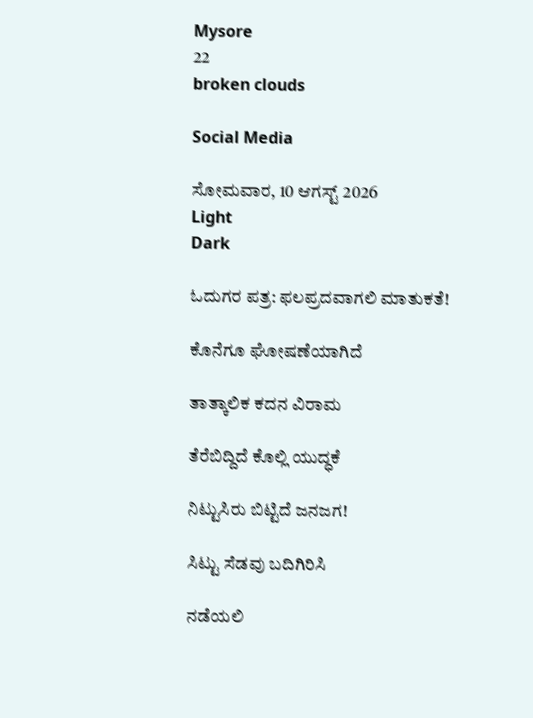Mysore
22
broken clouds

Social Media

ಸೋಮವಾರ, 10 ಆಗಸ್ಟ್ 2026
Light
Dark

ಓದುಗರ ಪತ್ರ: ಫಲಪ್ರದವಾಗಲಿ ಮಾತುಕತೆ!

ಕೊನೆಗೂ ಘೋಷಣೆಯಾಗಿದೆ

ತಾತ್ಕಾಲಿಕ ಕದನ ವಿರಾಮ

ತೆರೆಬಿದ್ದಿದೆ ಕೊಲ್ಲಿ ಯುದ್ಧಕೆ

ನಿಟ್ಟುಸಿರು ಬಿಟ್ಟಿದೆ ಜನಜಗ!

ಸಿಟ್ಟು ಸೆಡವು ಬದಿಗಿರಿಸಿ

ನಡೆಯಲಿ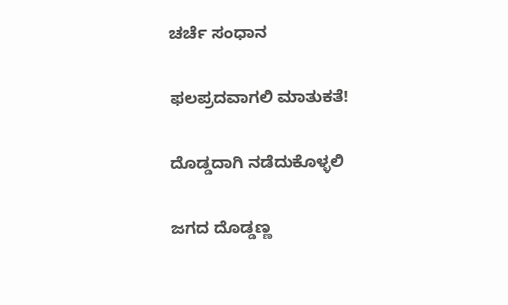ಚರ್ಚೆ ಸಂಧಾನ

ಫಲಪ್ರದವಾಗಲಿ ಮಾತುಕತೆ!

ದೊಡ್ಡದಾಗಿ ನಡೆದುಕೊಳ್ಳಲಿ

ಜಗದ ದೊಡ್ಡಣ್ಣ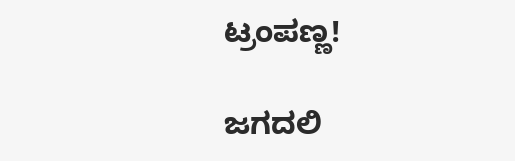ಟ್ರಂಪಣ್ಣ!

ಜಗದಲಿ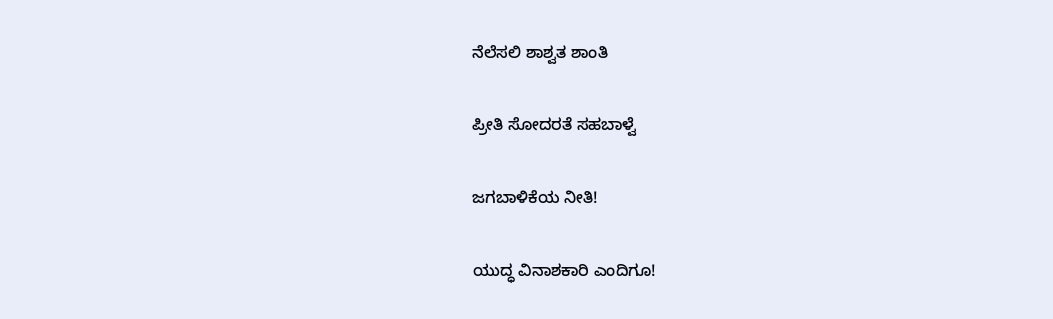ನೆಲೆಸಲಿ ಶಾಶ್ವತ ಶಾಂತಿ

ಪ್ರೀತಿ ಸೋದರತೆ ಸಹಬಾಳ್ವೆ

ಜಗಬಾಳಿಕೆಯ ನೀತಿ!

ಯುದ್ಧ ವಿನಾಶಕಾರಿ ಎಂದಿಗೂ!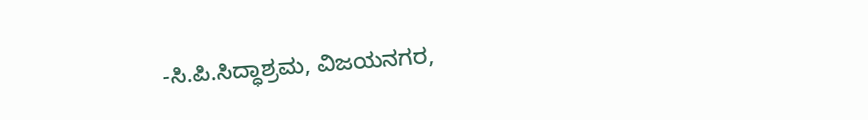-ಸಿ.ಪಿ.ಸಿದ್ಧಾಶ್ರಮ, ವಿಜಯನಗರ,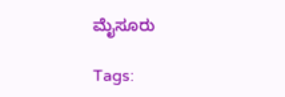ಮೈಸೂರು

Tags: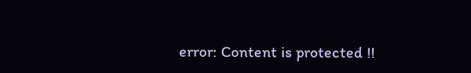error: Content is protected !!